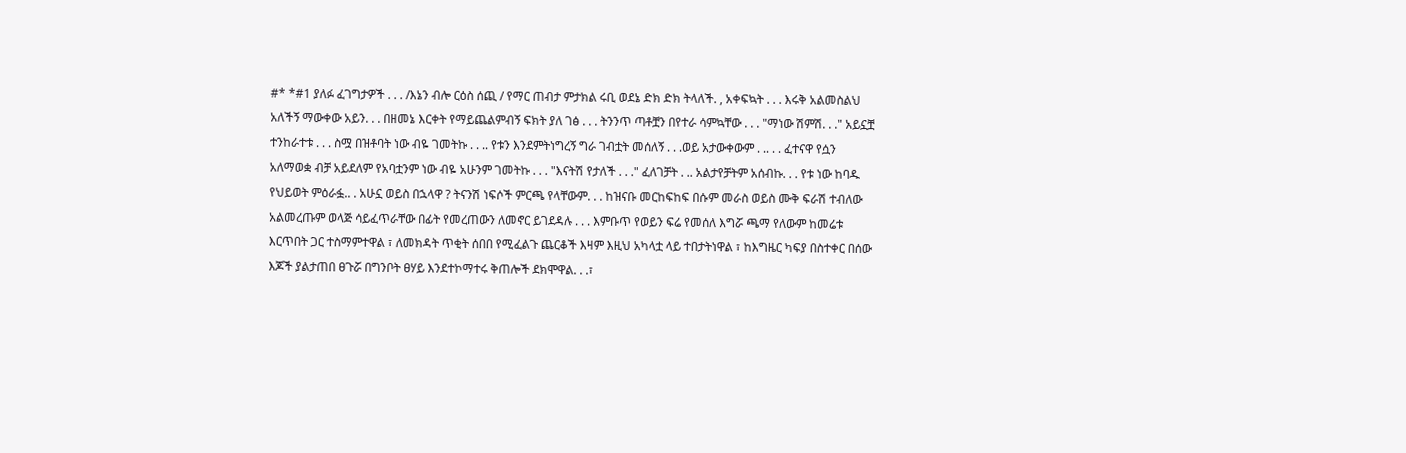#* *#1 ያለፉ ፈገግታዎች . . . /እኔን ብሎ ርዕስ ሰጪ / የማር ጠብታ ምታክል ሩቢ ወደኔ ድክ ድክ ትላለች. , አቀፍኳት . . . እሩቅ አልመስልህ አለችኝ ማውቀው አይን. . . በዘመኔ እርቀት የማይጨልምብኝ ፍክት ያለ ገፅ . . . ትንንጥ ጣቶቿን በየተራ ሳምኳቸው . . . "ማነው ሽምሽ. . ." አይኗቿ ተንከራተቱ . . . ስሟ በዝቶባት ነው ብዬ ገመትኩ . . .. የቱን እንደምትነግረኝ ግራ ገብቷት መሰለኝ . . .ወይ አታውቀውም . .. . . ፈተናዋ የሷን አለማወቋ ብቻ አይደለም የአባቷንም ነው ብዬ አሁንም ገመትኩ . . . "እናትሽ የታለች . . ." ፈለገቻት . .. አልታየቻትም አሰብኩ. . . የቱ ነው ከባዱ የህይወት ምዕራፏ.. . አሁኗ ወይስ በኋላዋ ? ትናንሽ ነፍሶች ምርጫ የላቸውም. . . ከዝናቡ መርከፍከፍ በሱም መራስ ወይስ ሙቅ ፍራሽ ተብለው አልመረጡም ወላጅ ሳይፈጥራቸው በፊት የመረጠውን ለመኖር ይገደዳሉ . . . እምቡጥ የወይን ፍሬ የመሰለ እግሯ ጫማ የለውም ከመሬቱ እርጥበት ጋር ተስማምተዋል ፣ ለመክዳት ጥቂት ሰበበ የሚፈልጉ ጨርቆች እዛም እዚህ አካላቷ ላይ ተበታትነዋል ፣ ከእግዜር ካፍያ በስተቀር በሰው እጆች ያልታጠበ ፀጉሯ በግንቦት ፀሃይ እንደተኮማተሩ ቅጠሎች ደክሞዋል. . .፣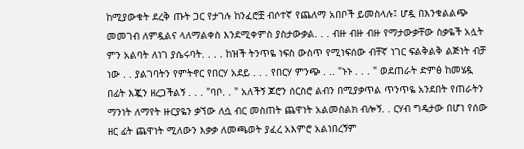ከሚያውቁት ደረቅ ጡት ጋር የታገሉ ከንፈሮቿ ብሶተኛ የጨለማ አበቦች ይመስላሉ፤ ሆዷ በእንቁልልጭ መመገብ ለምዷልና ላለማልቀስ እንደሚቀምስ ያስታውቃል. . . ብዙ ብዙ ብዙ የማታውቃቸው ስቃዬች አሏት ምን አልባት ለነገ ያሴሩባት. . . . ከዝች ትንጥዬ ነፍስ ውስጥ የሚነፍሰው ብቸኛ ነገር ፍልቅልቅ ልጅነት ብቻ ነው . . ያልገባትን የምትኖር የበርሃ አደይ . . . የበርሃ ምንጭ . .. "ኑኑ . . . " ወደጠራት ድምፅ ከመሄዷ በፊት እጇን ዘረጋችልኝ . . . "ባቦ. . " አለችኝ ጆሮን ሰርስሮ ልብን በሚያቃጥል ጥንጥዬ አንደበት የጠራትን ማንነት ለማየት ዙርያዬን ቃኘው ለሷ ብር መስጠት ጨዋነት አልመስልክ ብሎኝ. . ርሃብ ግዴታው በሆነ የሰው ዘር ፊት ጨዋነት ሚለውን እቃቃ ለመጫወት ያፈረ አእምሮ አልነበረኝም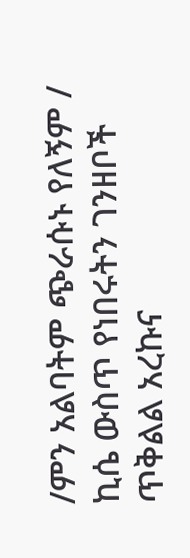/ምን አልባትም ጭራሱኑ የለኝም / ኪሴ ውስጥ የነበሩትን ገንዘቦች ጥቅልል አረኩና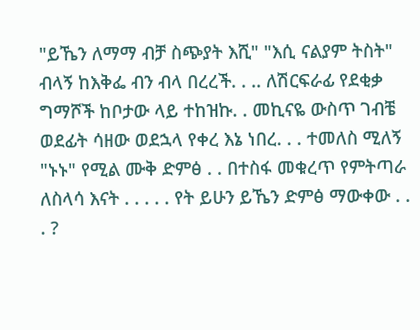"ይኼን ለማማ ብቻ ስጭያት እሺ" "እሲ ናልያም ትስት" ብላኝ ከእቅፌ ብን ብላ በረረች. . .. ለሽርፍራፊ የደቂቃ ግማሾች ከቦታው ላይ ተከዝኩ. . መኪናዬ ውስጥ ገብቼ ወደፊት ሳዘው ወደኋላ የቀረ እኔ ነበረ. . . ተመለስ ሚለኝ "ኑኑ" የሚል ሙቅ ድምፅ . . በተስፋ መቁረጥ የምትጣራ ለስላሳ እናት . . . . . የት ይሁን ይኼን ድምፅ ማውቀው . . . ?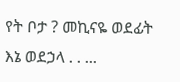የት ቦታ ? መኪናዬ ወደፊት እኔ ወደኃላ . . ...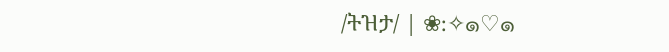/ትዝታ/ | ❀:✧๑♡๑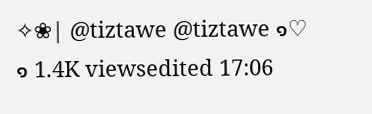✧❀| @tiztawe @tiztawe ๑♡๑ 1.4K viewsedited 17:06